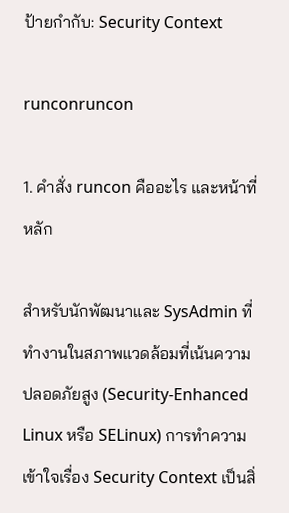ป้ายกำกับ: Security Context

runconruncon

1. คำสั่ง runcon คืออะไร และหน้าที่หลัก

สำหรับนักพัฒนาและ SysAdmin ที่ทำงานในสภาพแวดล้อมที่เน้นความปลอดภัยสูง (Security-Enhanced Linux หรือ SELinux) การทำความเข้าใจเรื่อง Security Context เป็นสิ่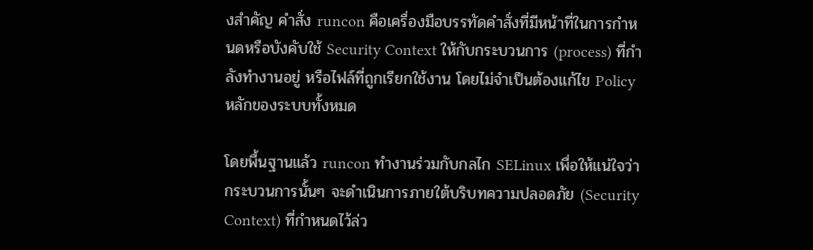งสำคัญ คำสั่ง runcon คือเครื่องมือบรรทัดคำสั่งที่มีหน้าที่ในการกำหนดหรือบังคับใช้ Security Context ให้กับกระบวนการ (process) ที่กำลังทำงานอยู่ หรือไฟล์ที่ถูกเรียกใช้งาน โดยไม่จำเป็นต้องแก้ไข Policy หลักของระบบทั้งหมด

โดยพื้นฐานแล้ว runcon ทำงานร่วมกับกลไก SELinux เพื่อให้แน่ใจว่ากระบวนการนั้นๆ จะดำเนินการภายใต้บริบทความปลอดภัย (Security Context) ที่กำหนดไว้ล่ว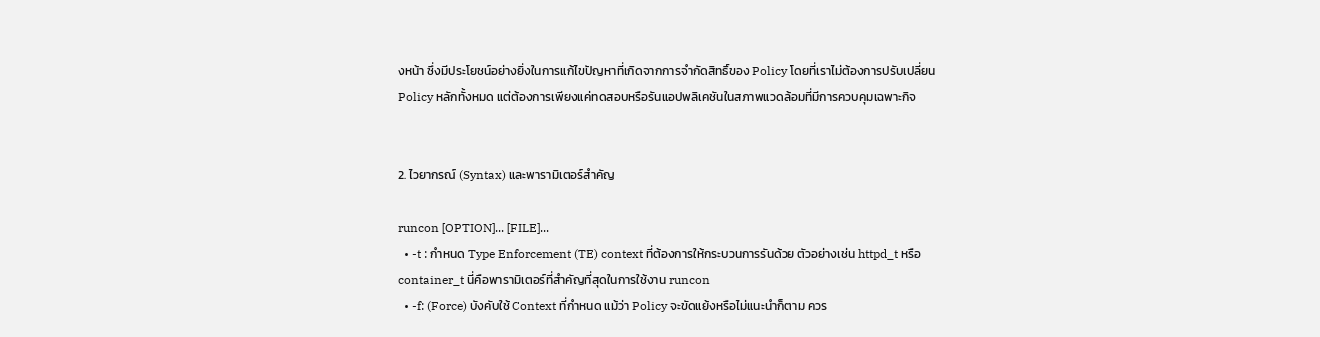งหน้า ซึ่งมีประโยชน์อย่างยิ่งในการแก้ไขปัญหาที่เกิดจากการจำกัดสิทธิ์ของ Policy โดยที่เราไม่ต้องการปรับเปลี่ยน Policy หลักทั้งหมด แต่ต้องการเพียงแค่ทดสอบหรือรันแอปพลิเคชันในสภาพแวดล้อมที่มีการควบคุมเฉพาะกิจ


2. ไวยากรณ์ (Syntax) และพารามิเตอร์สำคัญ

runcon [OPTION]... [FILE]...
  • -t : กำหนด Type Enforcement (TE) context ที่ต้องการให้กระบวนการรันด้วย ตัวอย่างเช่น httpd_t หรือ container_t นี่คือพารามิเตอร์ที่สำคัญที่สุดในการใช้งาน runcon
  • -f: (Force) บังคับใช้ Context ที่กำหนด แม้ว่า Policy จะขัดแย้งหรือไม่แนะนำก็ตาม ควร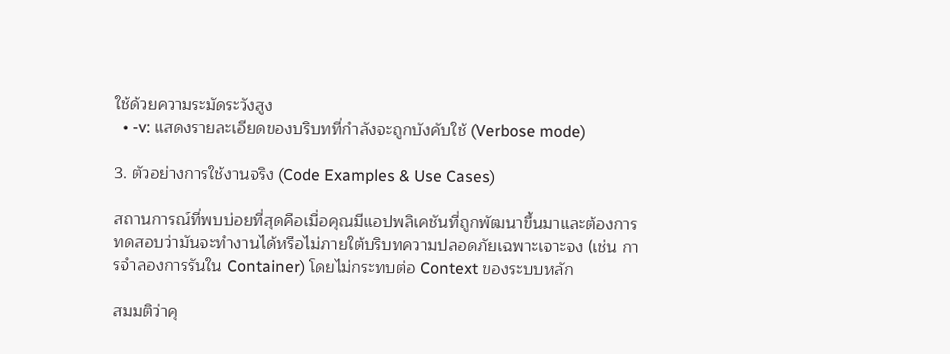ใช้ด้วยความระมัดระวังสูง
  • -v: แสดงรายละเอียดของบริบทที่กำลังจะถูกบังคับใช้ (Verbose mode)

3. ตัวอย่างการใช้งานจริง (Code Examples & Use Cases)

สถานการณ์ที่พบบ่อยที่สุดคือเมื่อคุณมีแอปพลิเคชันที่ถูกพัฒนาขึ้นมาและต้องการทดสอบว่ามันจะทำงานได้หรือไม่ภายใต้บริบทความปลอดภัยเฉพาะเจาะจง (เช่น การจำลองการรันใน Container) โดยไม่กระทบต่อ Context ของระบบหลัก

สมมติว่าคุ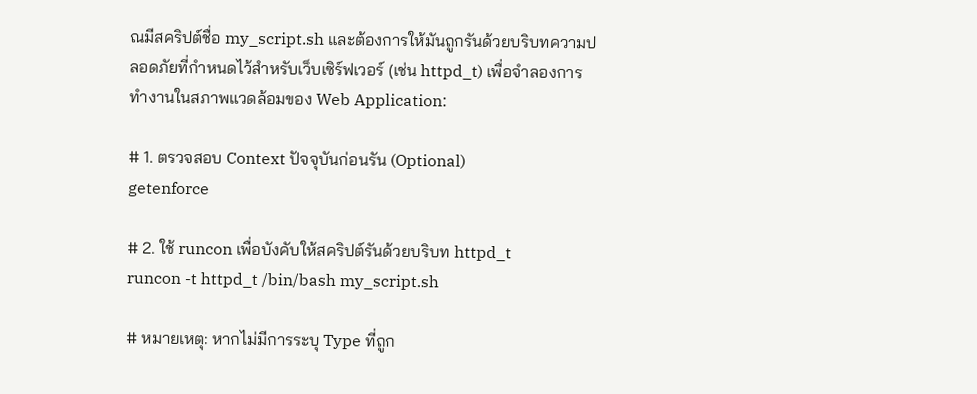ณมีสคริปต์ชื่อ my_script.sh และต้องการให้มันถูกรันด้วยบริบทความปลอดภัยที่กำหนดไว้สำหรับเว็บเซิร์ฟเวอร์ (เช่น httpd_t) เพื่อจำลองการทำงานในสภาพแวดล้อมของ Web Application:

# 1. ตรวจสอบ Context ปัจจุบันก่อนรัน (Optional)
getenforce

# 2. ใช้ runcon เพื่อบังคับให้สคริปต์รันด้วยบริบท httpd_t
runcon -t httpd_t /bin/bash my_script.sh

# หมายเหตุ: หากไม่มีการระบุ Type ที่ถูก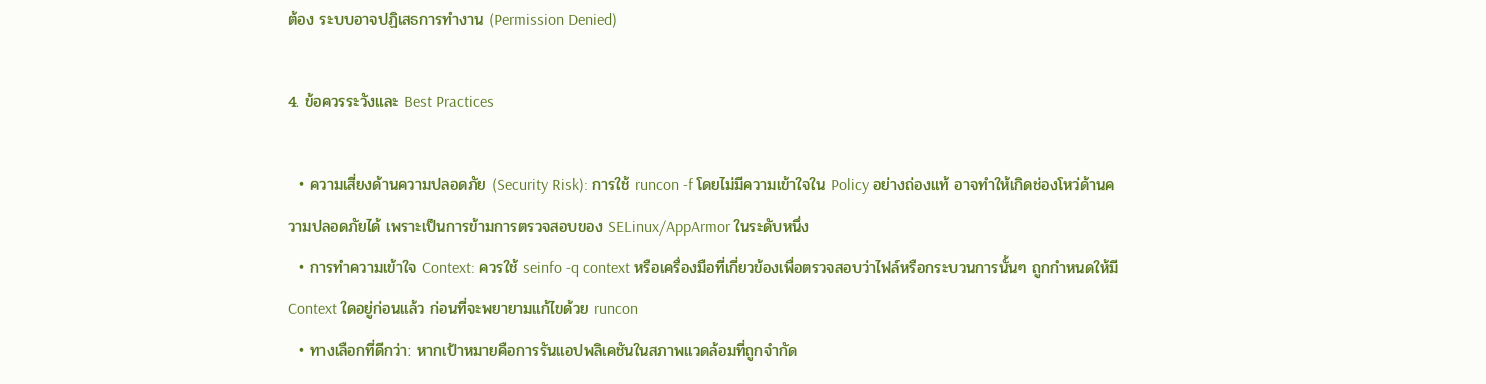ต้อง ระบบอาจปฏิเสธการทำงาน (Permission Denied)

4. ข้อควรระวังและ Best Practices

  • ความเสี่ยงด้านความปลอดภัย (Security Risk): การใช้ runcon -f โดยไม่มีความเข้าใจใน Policy อย่างถ่องแท้ อาจทำให้เกิดช่องโหว่ด้านความปลอดภัยได้ เพราะเป็นการข้ามการตรวจสอบของ SELinux/AppArmor ในระดับหนึ่ง
  • การทำความเข้าใจ Context: ควรใช้ seinfo -q context หรือเครื่องมือที่เกี่ยวข้องเพื่อตรวจสอบว่าไฟล์หรือกระบวนการนั้นๆ ถูกกำหนดให้มี Context ใดอยู่ก่อนแล้ว ก่อนที่จะพยายามแก้ไขด้วย runcon
  • ทางเลือกที่ดีกว่า: หากเป้าหมายคือการรันแอปพลิเคชันในสภาพแวดล้อมที่ถูกจำกัด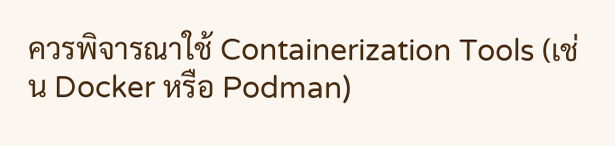ควรพิจารณาใช้ Containerization Tools (เช่น Docker หรือ Podman)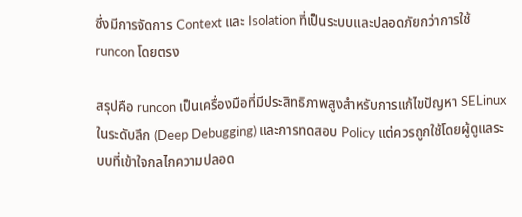ซึ่งมีการจัดการ Context และ Isolation ที่เป็นระบบและปลอดภัยกว่าการใช้ runcon โดยตรง

สรุปคือ runcon เป็นเครื่องมือที่มีประสิทธิภาพสูงสำหรับการแก้ไขปัญหา SELinux ในระดับลึก (Deep Debugging) และการทดสอบ Policy แต่ควรถูกใช้โดยผู้ดูแลระบบที่เข้าใจกลไกความปลอด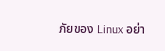ภัยของ Linux อย่า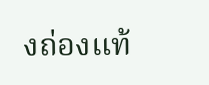งถ่องแท้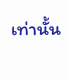เท่านั้น